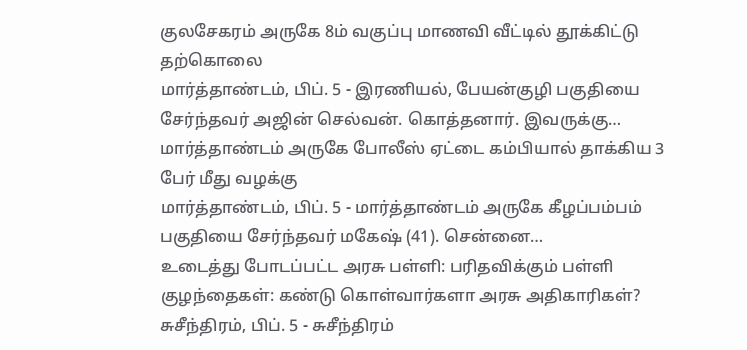குலசேகரம் அருகே 8ம் வகுப்பு மாணவி வீட்டில் தூக்கிட்டு தற்கொலை
மார்த்தாண்டம், பிப். 5 - இரணியல், பேயன்குழி பகுதியை சேர்ந்தவர் அஜின் செல்வன். கொத்தனார். இவருக்கு…
மார்த்தாண்டம் அருகே போலீஸ் ஏட்டை கம்பியால் தாக்கிய 3 பேர் மீது வழக்கு
மார்த்தாண்டம், பிப். 5 - மார்த்தாண்டம் அருகே கீழப்பம்பம் பகுதியை சேர்ந்தவர் மகேஷ் (41). சென்னை…
உடைத்து போடப்பட்ட அரசு பள்ளி: பரிதவிக்கும் பள்ளி குழந்தைகள்: கண்டு கொள்வார்களா அரசு அதிகாரிகள்?
சுசீந்திரம், பிப். 5 - சுசீந்திரம்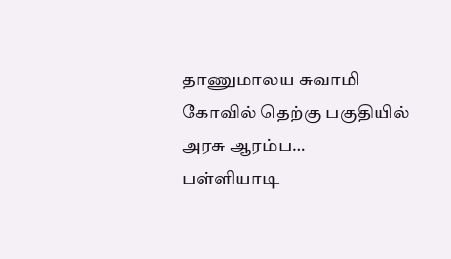தாணுமாலய சுவாமி கோவில் தெற்கு பகுதியில் அரசு ஆரம்ப…
பள்ளியாடி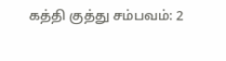கத்தி குத்து சம்பவம்: 2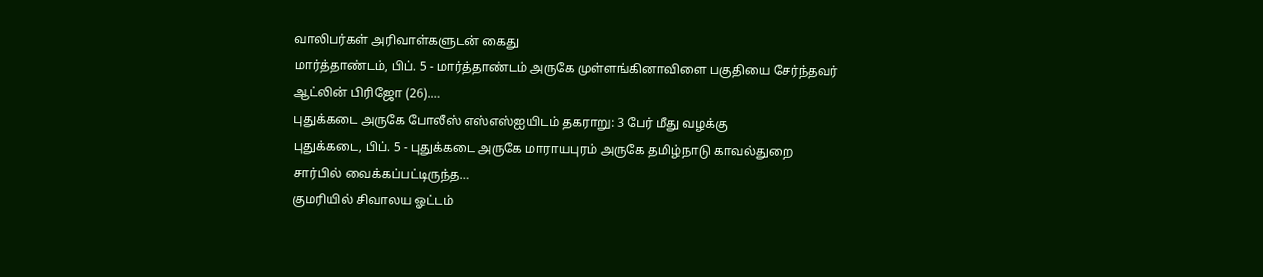வாலிபர்கள் அரிவாள்களுடன் கைது
மார்த்தாண்டம், பிப். 5 - மார்த்தாண்டம் அருகே முள்ளங்கினாவிளை பகுதியை சேர்ந்தவர் ஆட்லின் பிரிஜோ (26).…
புதுக்கடை அருகே போலீஸ் எஸ்எஸ்ஐயிடம் தகராறு: 3 பேர் மீது வழக்கு
புதுக்கடை, பிப். 5 - புதுக்கடை அருகே மாராயபுரம் அருகே தமிழ்நாடு காவல்துறை சார்பில் வைக்கப்பட்டிருந்த…
குமரியில் சிவாலய ஓட்டம்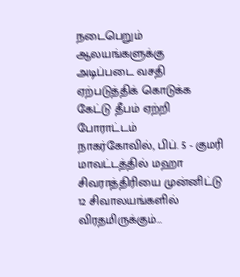நடைபெறும் ஆலயங்களுக்கு அடிப்படை வசதி ஏற்படுத்திக் கொடுக்க கேட்டு தீபம் ஏற்றி போராட்டம்
நாகர்கோவில், பிப். 5 - குமரி மாவட்டத்தில் மஹா சிவராத்திரியை முன்னிட்டு 12 சிவாலயங்களில் விரதமிருக்கும்…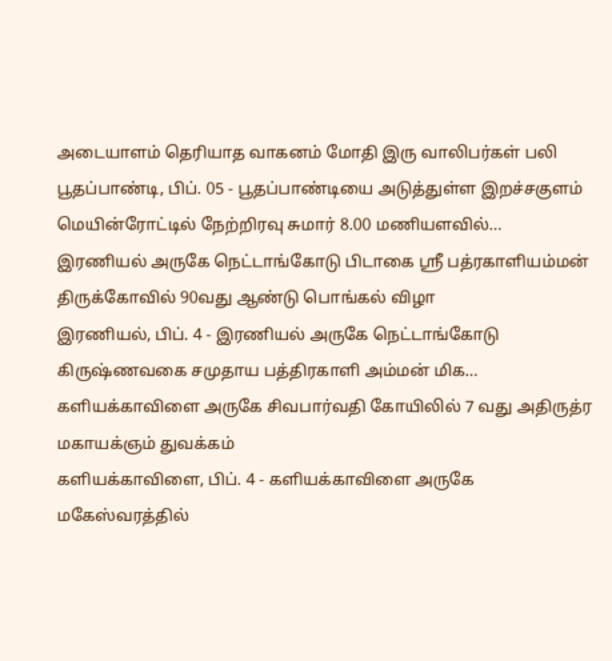அடையாளம் தெரியாத வாகனம் மோதி இரு வாலிபர்கள் பலி
பூதப்பாண்டி, பிப். 05 - பூதப்பாண்டியை அடுத்துள்ள இறச்சகுளம் மெயின்ரோட்டில் நேற்றிரவு சுமார் 8.00 மணியளவில்…
இரணியல் அருகே நெட்டாங்கோடு பிடாகை ஶ்ரீ பத்ரகாளியம்மன் திருக்கோவில் 90வது ஆண்டு பொங்கல் விழா
இரணியல், பிப். 4 - இரணியல் அருகே நெட்டாங்கோடு கிருஷ்ணவகை சமுதாய பத்திரகாளி அம்மன் மிக…
களியக்காவிளை அருகே சிவபார்வதி கோயிலில் 7 வது அதிருத்ர மகாயக்ஞம் துவக்கம்
களியக்காவிளை, பிப். 4 - களியக்காவிளை அருகே மகேஸ்வரத்தில்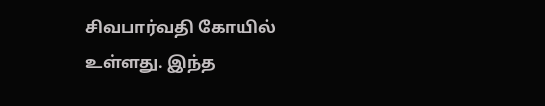சிவபார்வதி கோயில் உள்ளது. இந்த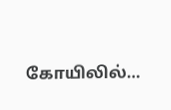கோயிலில்…